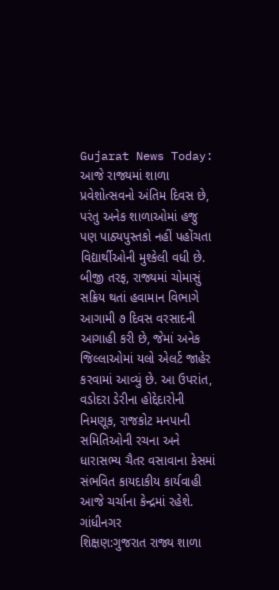Gujarat News Today: આજે રાજ્યમાં શાળા પ્રવેશોત્સવનો અંતિમ દિવસ છે, પરંતુ અનેક શાળાઓમાં હજુ પણ પાઠ્યપુસ્તકો નહીં પહોંચતા વિદ્યાર્થીઓની મુશ્કેલી વધી છે. બીજી તરફ, રાજ્યમાં ચોમાસું સક્રિય થતાં હવામાન વિભાગે આગામી ૭ દિવસ વરસાદની આગાહી કરી છે, જેમાં અનેક જિલ્લાઓમાં યલો એલર્ટ જાહેર કરવામાં આવ્યું છે. આ ઉપરાંત, વડોદરા ડેરીના હોદ્દેદારોની નિમણૂક, રાજકોટ મનપાની સમિતિઓની રચના અને ધારાસભ્ય ચૈતર વસાવાના કેસમાં સંભવિત કાયદાકીય કાર્યવાહી આજે ચર્ચાના કેન્દ્રમાં રહેશે.
ગાંધીનગર
શિક્ષણ:ગુજરાત રાજ્ય શાળા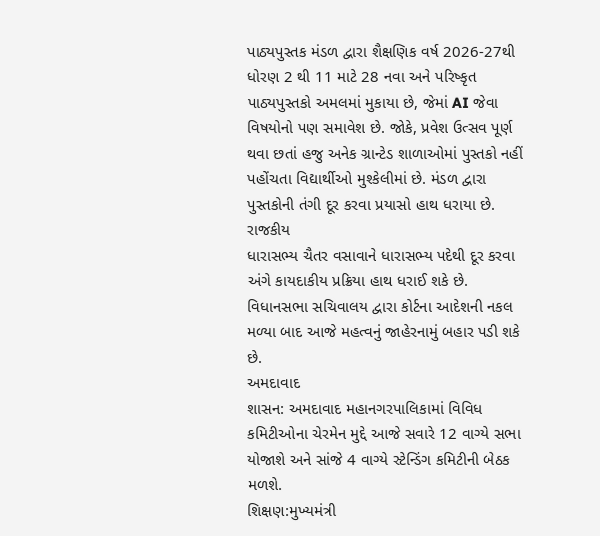પાઠ્યપુસ્તક મંડળ દ્વારા શૈક્ષણિક વર્ષ 2026-27થી ધોરણ 2 થી 11 માટે 28 નવા અને પરિષ્કૃત પાઠ્યપુસ્તકો અમલમાં મુકાયા છે, જેમાં AI જેવા વિષયોનો પણ સમાવેશ છે. જોકે, પ્રવેશ ઉત્સવ પૂર્ણ થવા છતાં હજુ અનેક ગ્રાન્ટેડ શાળાઓમાં પુસ્તકો નહીં પહોંચતા વિદ્યાર્થીઓ મુશ્કેલીમાં છે. મંડળ દ્વારા પુસ્તકોની તંગી દૂર કરવા પ્રયાસો હાથ ધરાયા છે.
રાજકીય
ધારાસભ્ય ચૈતર વસાવાને ધારાસભ્ય પદેથી દૂર કરવા અંગે કાયદાકીય પ્રક્રિયા હાથ ધરાઈ શકે છે. વિધાનસભા સચિવાલય દ્વારા કોર્ટના આદેશની નકલ મળ્યા બાદ આજે મહત્વનું જાહેરનામું બહાર પડી શકે છે.
અમદાવાદ
શાસન: અમદાવાદ મહાનગરપાલિકામાં વિવિધ કમિટીઓના ચેરમેન મુદ્દે આજે સવારે 12 વાગ્યે સભા યોજાશે અને સાંજે 4 વાગ્યે સ્ટેન્ડિંગ કમિટીની બેઠક મળશે.
શિક્ષણ:મુખ્યમંત્રી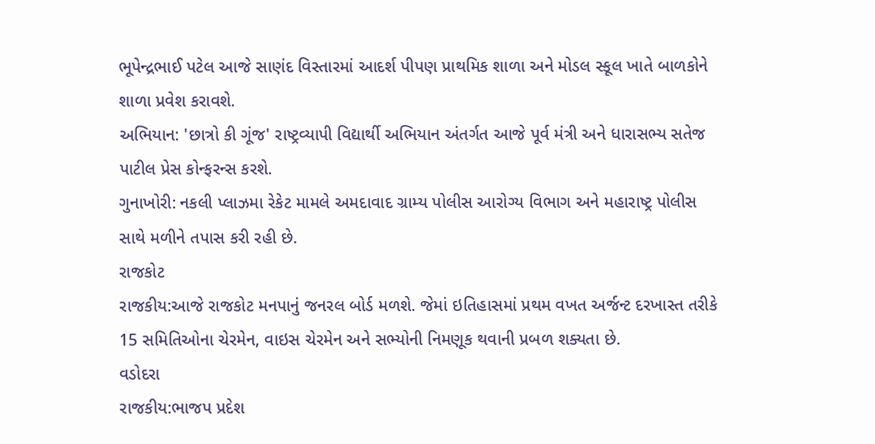ભૂપેન્દ્રભાઈ પટેલ આજે સાણંદ વિસ્તારમાં આદર્શ પીપણ પ્રાથમિક શાળા અને મોડલ સ્કૂલ ખાતે બાળકોને શાળા પ્રવેશ કરાવશે.
અભિયાન: 'છાત્રો કી ગૂંજ' રાષ્ટ્રવ્યાપી વિદ્યાર્થી અભિયાન અંતર્ગત આજે પૂર્વ મંત્રી અને ધારાસભ્ય સતેજ પાટીલ પ્રેસ કોન્ફરન્સ કરશે.
ગુનાખોરી: નકલી પ્લાઝમા રેકેટ મામલે અમદાવાદ ગ્રામ્ય પોલીસ આરોગ્ય વિભાગ અને મહારાષ્ટ્ર પોલીસ સાથે મળીને તપાસ કરી રહી છે.
રાજકોટ
રાજકીય:આજે રાજકોટ મનપાનું જનરલ બોર્ડ મળશે. જેમાં ઇતિહાસમાં પ્રથમ વખત અર્જન્ટ દરખાસ્ત તરીકે 15 સમિતિઓના ચેરમેન, વાઇસ ચેરમેન અને સભ્યોની નિમણૂક થવાની પ્રબળ શક્યતા છે.
વડોદરા
રાજકીય:ભાજપ પ્રદેશ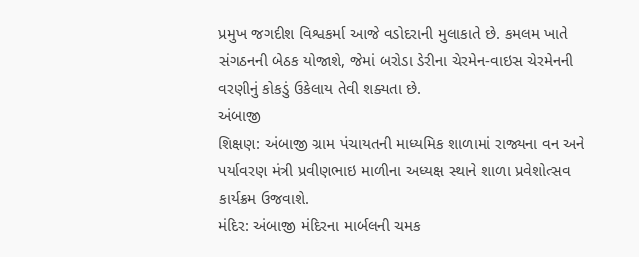પ્રમુખ જગદીશ વિશ્વકર્મા આજે વડોદરાની મુલાકાતે છે. કમલમ ખાતે સંગઠનની બેઠક યોજાશે, જેમાં બરોડા ડેરીના ચેરમેન-વાઇસ ચેરમેનની વરણીનું કોકડું ઉકેલાય તેવી શક્યતા છે.
અંબાજી
શિક્ષણ: અંબાજી ગ્રામ પંચાયતની માધ્યમિક શાળામાં રાજ્યના વન અને પર્યાવરણ મંત્રી પ્રવીણભાઇ માળીના અધ્યક્ષ સ્થાને શાળા પ્રવેશોત્સવ કાર્યક્રમ ઉજવાશે.
મંદિર: અંબાજી મંદિરના માર્બલની ચમક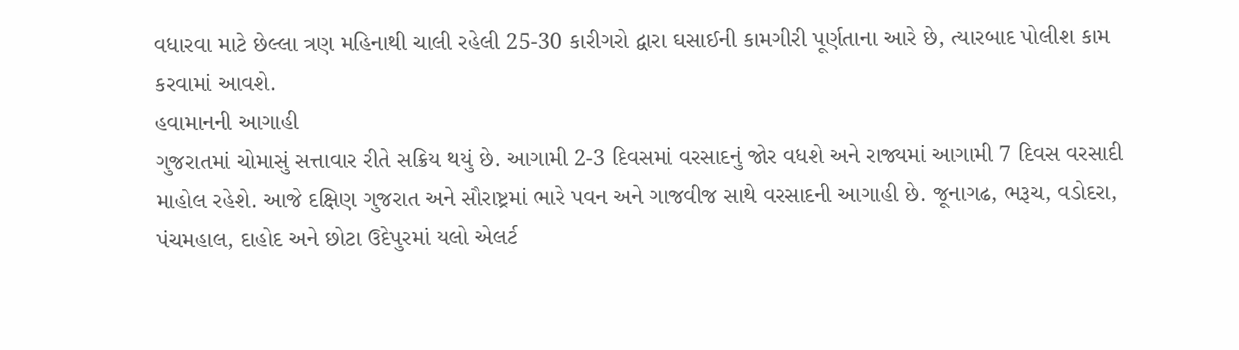વધારવા માટે છેલ્લા ત્રણ મહિનાથી ચાલી રહેલી 25-30 કારીગરો દ્વારા ઘસાઈની કામગીરી પૂર્ણતાના આરે છે, ત્યારબાદ પોલીશ કામ કરવામાં આવશે.
હવામાનની આગાહી
ગુજરાતમાં ચોમાસું સત્તાવાર રીતે સક્રિય થયું છે. આગામી 2-3 દિવસમાં વરસાદનું જોર વધશે અને રાજ્યમાં આગામી 7 દિવસ વરસાદી માહોલ રહેશે. આજે દક્ષિણ ગુજરાત અને સૌરાષ્ટ્રમાં ભારે પવન અને ગાજવીજ સાથે વરસાદની આગાહી છે. જૂનાગઢ, ભરૂચ, વડોદરા, પંચમહાલ, દાહોદ અને છોટા ઉદેપુરમાં યલો એલર્ટ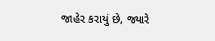જાહેર કરાયું છે, જ્યારે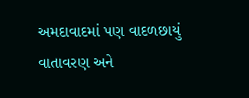અમદાવાદમાં પણ વાદળછાયું વાતાવરણ અને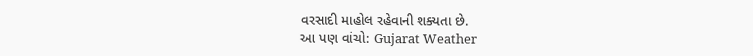વરસાદી માહોલ રહેવાની શક્યતા છે.
આ પણ વાંચો: Gujarat Weather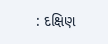: દક્ષિણ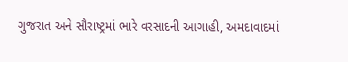ગુજરાત અને સૌરાષ્ટ્રમાં ભારે વરસાદની આગાહી, અમદાવાદમાં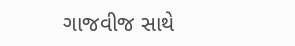ગાજવીજ સાથે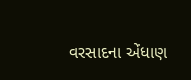વરસાદના એંધાણ